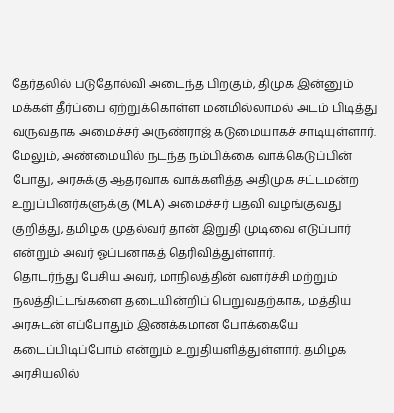தேர்தலில் படுதோல்வி அடைந்த பிறகும், திமுக இன்னும் மக்கள் தீர்ப்பை ஏற்றுக்கொள்ள மனமில்லாமல் அடம் பிடித்து வருவதாக அமைச்சர் அருண்ராஜ் கடுமையாகச் சாடியுள்ளார். மேலும், அண்மையில் நடந்த நம்பிக்கை வாக்கெடுப்பின் போது, அரசுக்கு ஆதரவாக வாக்களித்த அதிமுக சட்டமன்ற உறுப்பினர்களுக்கு (MLA) அமைச்சர் பதவி வழங்குவது குறித்து, தமிழக முதல்வர் தான் இறுதி முடிவை எடுப்பார் என்றும் அவர் ஓப்பனாகத் தெரிவித்துள்ளார்.
தொடர்ந்து பேசிய அவர், மாநிலத்தின் வளர்ச்சி மற்றும் நலத்திட்டங்களை தடையின்றிப் பெறுவதற்காக, மத்திய அரசுடன் எப்போதும் இணக்கமான போக்கையே கடைப்பிடிப்போம் என்றும் உறுதியளித்துள்ளார். தமிழக அரசியலில்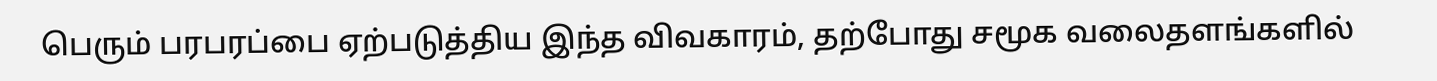பெரும் பரபரப்பை ஏற்படுத்திய இந்த விவகாரம், தற்போது சமூக வலைதளங்களில்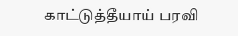காட்டுத்தீயாய் பரவி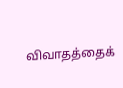விவாதத்தைக்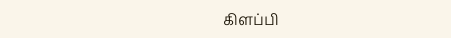கிளப்பி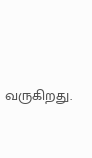வருகிறது.